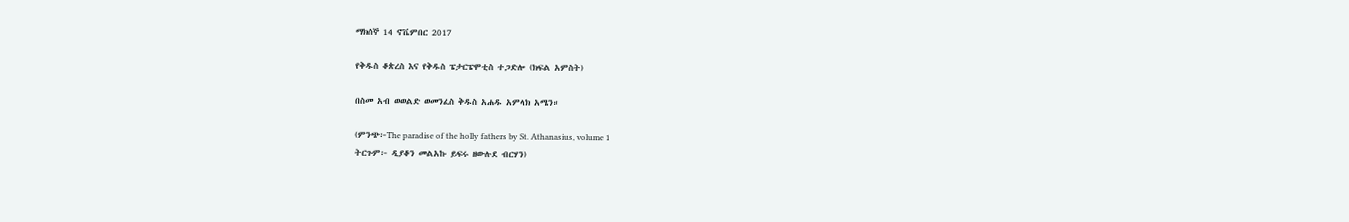ማክሰኞ 14 ኖቬምበር 2017

የቅዱስ ቆጵረስ እና የቅዱስ ፔታርፔሞቲስ ተጋድሎ (ክፍል አምስት)

በስመ አብ ወወልድ ወመንፈስ ቅዱስ አሐዱ አምላክ አሜን።

(ምንጭ፦The paradise of the holly fathers by St. Athanasius, volume 1
ትርጉም፦ ዲያቆን መልአኩ ይፍሩ ዘውሉደ ብርሃን)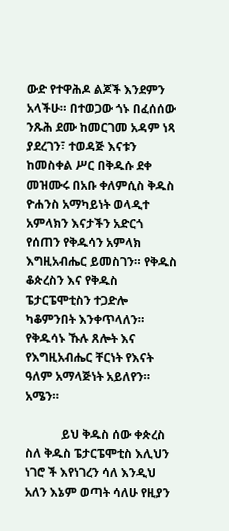ውድ የተዋሕዶ ልጆች እንደምን አላችሁ። በተወጋው ጎኑ በፈሰሰው ንጹሕ ደሙ ከመርገመ አዳም ነጻ ያደረገን፣ ተወዳጅ እናቱን ከመስቀል ሥር በቅዱሱ ደቀ መዝሙሩ በአቡ ቀለምሲስ ቅዱስ ዮሐንስ አማካይነት ወላዲተ አምላክን እናታችን አድርጎ የሰጠን የቅዱሳን አምላክ እግዚአብሔር ይመስገን። የቅዱስ ቆጵረስን እና የቅዱስ ፔታርፔሞቲስን ተጋድሎ ካቆምንበት እንቀጥላለን። የቅዱሳኑ ኹሉ ጸሎት እና የእግዚአብሔር ቸርነት የእናት ዓለም አማላጅነት አይለየን። አሜን።

            ይህ ቅዱስ ሰው ቀጵረስ ስለ ቅዱስ ፔታርፔሞቲስ እሊህን ነገሮ ች እየነገረን ሳለ እንዲህ አለን እኔም ወጣት ሳለሁ የዚያን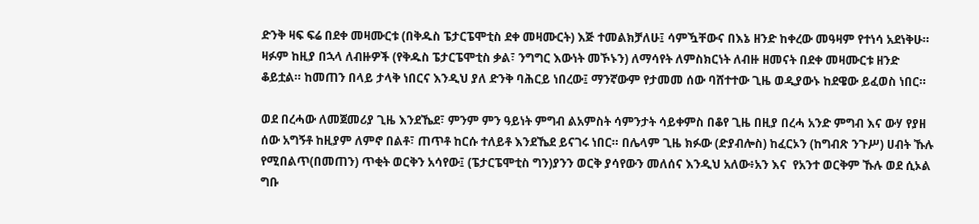ድንቅ ዛፍ ፍሬ በደቀ መዛሙርቱ (በቅዱስ ፔታርፔሞቲስ ደቀ መዛሙርት) እጅ ተመልክቻለሁ፤ ሳምዃቸውና በእኔ ዘንድ ከቀረው መዓዛም የተነሳ አደነቅሁ። ዛፉም ከዚያ በኋላ ለብዙዎች (የቅዱስ ፔታርፔሞቲስ ቃል፣ ንግግር እውነት መኾኑን) ለማሳየት ለምስክርነት ለብዙ ዘመናት በደቀ መዛሙርቱ ዘንድ ቆይቷል። ከመጠን በላይ ታላቅ ነበርና እንዲህ ያለ ድንቅ ባሕርይ ነበረው፤ ማንኛውም የታመመ ሰው ባሸተተው ጊዜ ወዲያውኑ ከደዌው ይፈወስ ነበር።

ወደ በረሓው ለመጀመሪያ ጊዜ እንደኼደ፣ ምንም ምን ዓይነት ምግብ ልአምስት ሳምንታት ሳይቀምስ በቆየ ጊዜ በዚያ በረሓ አንድ ምግብ እና ውሃ የያዘ ሰው አግኝቶ ከዚያም ለምኖ በልቶ፣ ጠጥቶ ከርሱ ተለይቶ እንደኼደ ይናገሩ ነበር። በሌላም ጊዜ ክፉው (ድያብሎስ) ከፈርኦን (ከግብጽ ንጉሥ) ሀብት ኹሉ የሚበልጥ(በመጠን) ጥቂት ወርቅን አሳየው፤ (ፔታርፔሞቲስ ግን)ያንን ወርቅ ያሳየውን መለሰና እንዲህ አለው፥አን እና  የአንተ ወርቅም ኹሉ ወደ ሲኦል ግቡ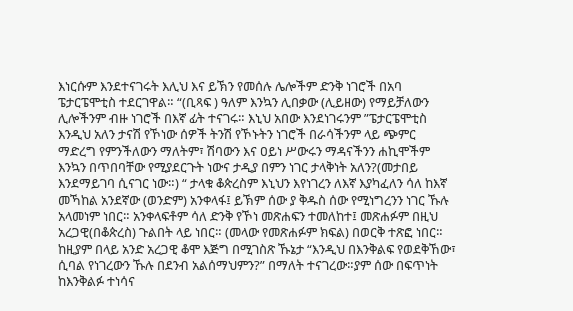እነርሱም እንደተናገሩት እሊህ እና ይኽን የመሰሉ ሌሎችም ድንቅ ነገሮች በአባ ፔታርፔሞቲስ ተደርገዋል። “(ቢጻፍ ) ዓለም እንኳን ሊበቃው (ሊይዘው) የማይቻለውን ሊሎችንም ብዙ ነገሮች በእኛ ፊት ተናገሩ። እኒህ አበው እንደነገሩንም ”ፔታርፔሞቲስ እንዲህ አለን ታናሽ የኾነው ሰዎች ትንሽ የኾኑትን ነገሮች በራሳችንም ላይ ጭምር ማድረግ የምንችለውን ማለትም፣ ሽባውን እና ዐይነ ሥውሩን ማዳናችንን ሐኪሞችም እንኳን በጥበባቸው የሚያደርጉት ነውና ታዲያ በምን ነገር ታላቅነት አለን?(መታበይ እንደማይገባ ሲናገር ነው።) “ ታላቁ ቆጵረስም እኒህን እየነገረን ለእኛ እያካፈለን ሳለ ከእኛ መኻከል አንደኛው (ወንድም) አንቀላፋ፤ ይኽም ሰው ያ ቅዱስ ሰው የሚነግረንን ነገር ኹሉ አላመነም ነበር። አንቀላፍቶም ሳለ ድንቅ የኾነ መጽሐፍን ተመለከተ፤ መጽሐፉም በዚህ አረጋዊ(በቆጵረስ) ጉልበት ላይ ነበር። (መላው የመጽሐፉም ክፍል) በወርቅ ተጽፎ ነበር። ከዚያም በላይ አንድ አረጋዊ ቆሞ እጅግ በሚገስጽ ኹኔታ “እንዲህ በእንቅልፍ የወደቅኸው፣ ሲባል የነገረውን ኹሉ በደንብ አልሰማህምን?” በማለት ተናገረው።ያም ሰው በፍጥነት ከእንቅልፉ ተነሳና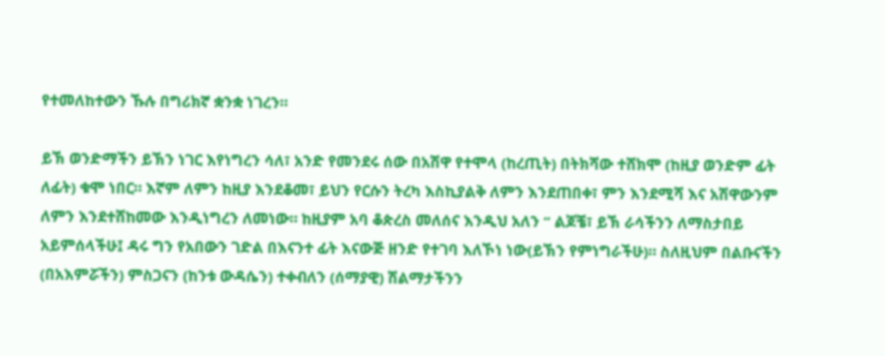የተመለከተውን ኹሉ በግሪክኛ ቋንቋ ነገረን።

ይኽ ወንድማችን ይኽን ነገር እየነግረን ሳለ፣ አንድ የመንደሩ ሰው በአሽዋ የተሞላ (ከረጢት) በትክሻው ተሸክሞ (ከዚያ ወንድም ፊት ለፊት) ቁሞ ነበር። እኛም ለምን ከዚያ እንደቆመ፣ ይህን የርሱን ትረካ እስኪያልቅ ለምን እንደጠበቀ፣ ምን እንደሚሻ እና አሽዋውንም ለምን እንደተሸከመው እንዲነግረን ለመነው። ከዚያም አባ ቆጵረስ መለሰና እንዲህ አለን “ ልጆቼ፣ ይኽ ራሳችንን ለማስታበይ አይምሰላችሁ፤ ዳሩ ግን የአበውን ገድል በእናንተ ፊት እናውጅ ዘንድ የተገባ እለኾነ ነው(ይኽን የምነግራችሁ)። ስለዚህም በልቡናችን (በአእምሯችን) ምስጋናን (ከንቱ ውዳሴን) ተቀብለን (ሰማያዊ) ሽልማታችንን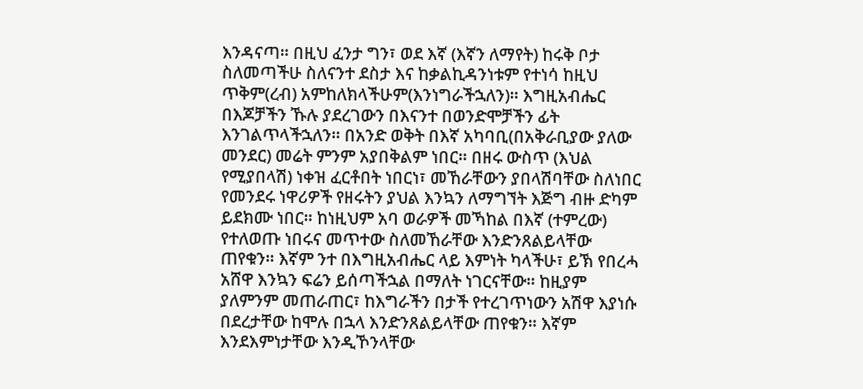እንዳናጣ። በዚህ ፈንታ ግን፣ ወደ እኛ (እኛን ለማየት) ከሩቅ ቦታ ስለመጣችሁ ስለናንተ ደስታ እና ከቃልኪዳንነቱም የተነሳ ከዚህ ጥቅም(ረብ) አምከለክላችሁም(እንነግራችኋለን)። እግዚአብሔር በእጆቻችን ኹሉ ያደረገውን በእናንተ በወንድሞቻችን ፊት እንገልጥላችኋለን። በአንድ ወቅት በእኛ አካባቢ(በአቅራቢያው ያለው መንደር) መሬት ምንም አያበቅልም ነበር። በዘሩ ውስጥ (እህል የሚያበላሽ) ነቀዝ ፈርቶበት ነበርነ፣ መኸራቸውን ያበላሽባቸው ስለነበር የመንደሩ ነዋሪዎች የዘሩትን ያህል እንኳን ለማግኘት እጅግ ብዙ ድካም ይደክሙ ነበር። ከነዚህም አባ ወራዎች መኻከል በእኛ (ተምረው) የተለወጡ ነበሩና መጥተው ስለመኸራቸው እንድንጸልይላቸው ጠየቁን። እኛም ንተ በእግዚአብሔር ላይ እምነት ካላችሁ፣ ይኽ የበረሓ አሸዋ እንኳን ፍሬን ይሰጣችኋል በማለት ነገርናቸው። ከዚያም ያለምንም መጠራጠር፣ ከእግራችን በታች የተረገጥነውን አሽዋ እያነሱ በደረታቸው ከሞሉ በኋላ እንድንጸልይላቸው ጠየቁን። እኛም እንደእምነታቸው እንዲኾንላቸው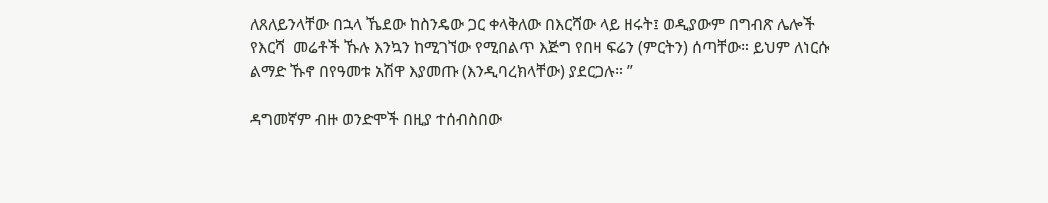ለጸለይንላቸው በኋላ ኼደው ከስንዴው ጋር ቀላቅለው በእርሻው ላይ ዘሩት፤ ወዲያውም በግብጽ ሌሎች የእርሻ  መሬቶች ኹሉ እንኳን ከሚገኘው የሚበልጥ እጅግ የበዛ ፍሬን (ምርትን) ሰጣቸው። ይህም ለነርሱ ልማድ ኹኖ በየዓመቱ አሽዋ እያመጡ (እንዲባረክላቸው) ያደርጋሉ። ”

ዳግመኛም ብዙ ወንድሞች በዚያ ተሰብስበው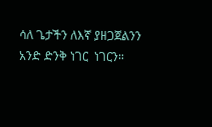ሳለ ጌታችን ለእኛ ያዘጋጀልንን አንድ ድንቅ ነገር  ነገርን።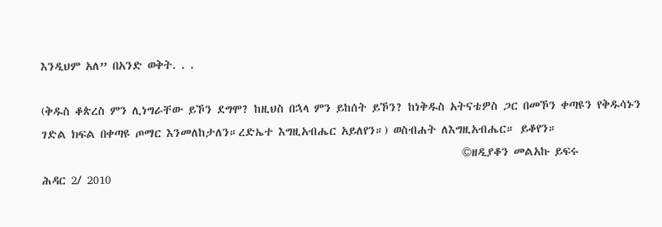እንዲህም አለ” በአንድ ወቅት. . .

(ቅዱስ ቆጵረስ ምን ሊነግራቸው ይኾን ደግሞ? ከዚህስ በኋላ ምን ይከሰት ይኾን? ከነቅዱስ አትናቴዎስ ጋር በመኾን ቀጣዩን የቅዱሳኑን ገድል ክፍል በቀጣዩ ጦማር እንመለከታለን።ረድኤተ እግዚአብሔር አይለየን።) ወስብሐት ለእግዚአብሔር። ይቆየን።
                                                                                    ©ዘዲያቆን መልአኩ ይፍሩ
ሕዳር 2/ 2010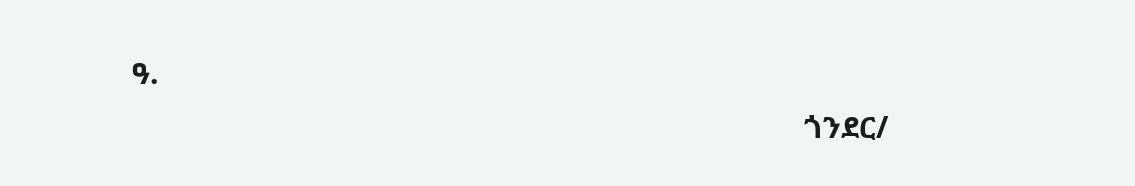ዓ.
                                                                                    ጎንደር/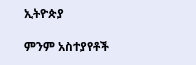ኢትዮጵያ

ምንም አስተያየቶች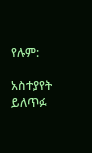የሉም:

አስተያየት ይለጥፉ